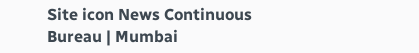Site icon News Continuous Bureau | Mumbai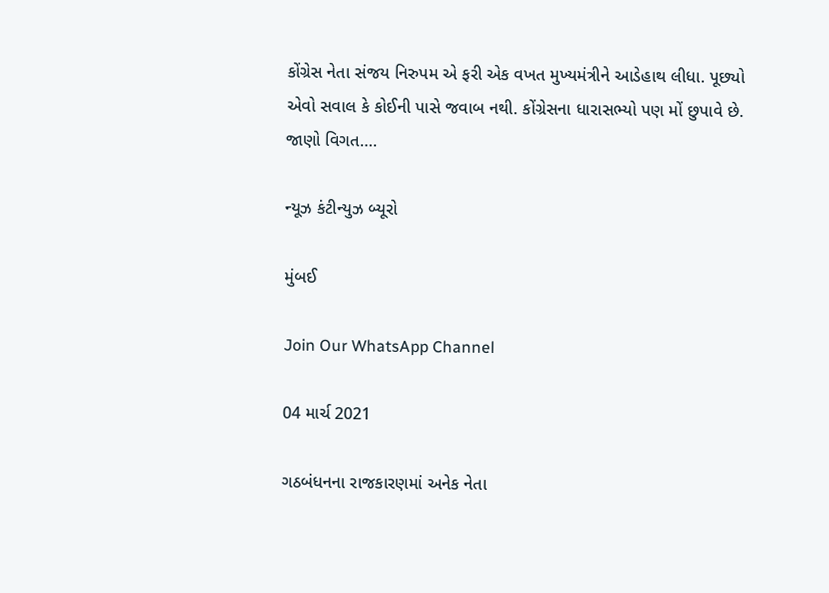કોંગ્રેસ નેતા સંજય નિરુપમ એ ફરી એક વખત મુખ્યમંત્રીને આડેહાથ લીધા. પૂછ્યો એવો સવાલ કે કોઈની પાસે જવાબ નથી. કોંગ્રેસના ધારાસભ્યો પણ મોં છુપાવે છે. જાણો વિગત….

ન્યૂઝ કંટીન્યુઝ બ્યૂરો

મુંબઈ

Join Our WhatsApp Channel

04 માર્ચ 2021

ગઠબંધનના રાજકારણમાં અનેક નેતા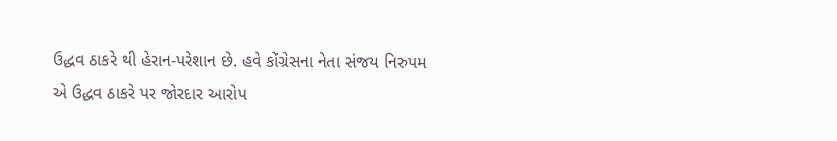ઉદ્ધવ ઠાકરે થી હેરાન-પરેશાન છે. હવે કોંગ્રેસના નેતા સંજય નિરુપમ એ ઉદ્ધવ ઠાકરે પર જોરદાર આરોપ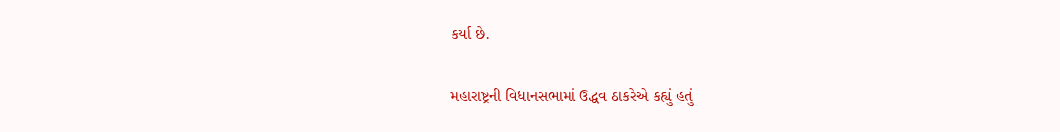કર્યા છે.

મહારાષ્ટ્રની વિધાનસભામાં ઉદ્ધવ ઠાકરેએ કહ્યું હતું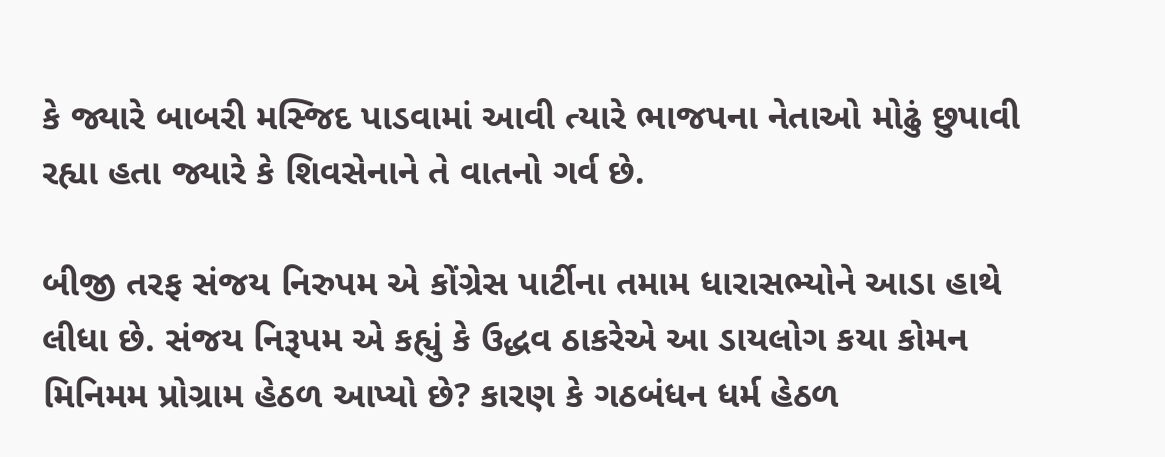કે જ્યારે બાબરી મસ્જિદ પાડવામાં આવી ત્યારે ભાજપના નેતાઓ મોઢું છુપાવી રહ્યા હતા જ્યારે કે શિવસેનાને તે વાતનો ગર્વ છે.

બીજી તરફ સંજય નિરુપમ એ કોંગ્રેસ પાર્ટીના તમામ ધારાસભ્યોને આડા હાથે લીધા છે. સંજય નિરૂપમ એ કહ્યું કે ઉદ્ધવ ઠાકરેએ આ ડાયલોગ કયા કોમન મિનિમમ પ્રોગ્રામ હેઠળ આપ્યો છે? કારણ કે ગઠબંધન ધર્મ હેઠળ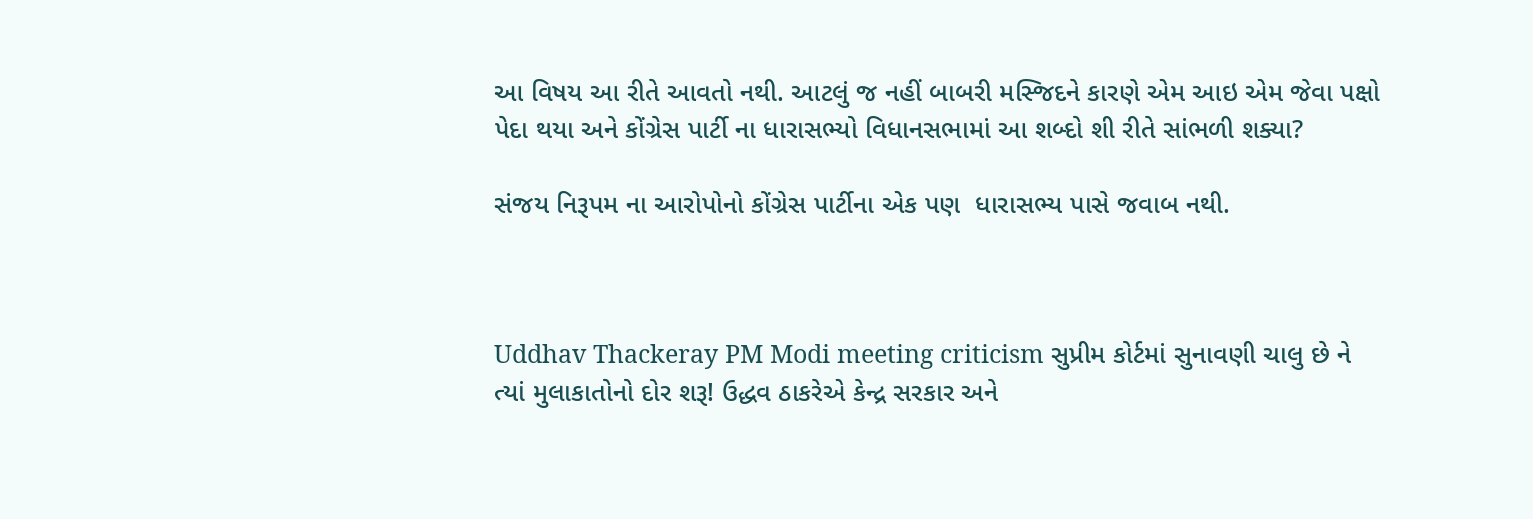આ વિષય આ રીતે આવતો નથી. આટલું જ નહીં બાબરી મસ્જિદને કારણે એમ આઇ એમ જેવા પક્ષો પેદા થયા અને કોંગ્રેસ પાર્ટી ના ધારાસભ્યો વિધાનસભામાં આ શબ્દો શી રીતે સાંભળી શક્યા?

સંજય નિરૂપમ ના આરોપોનો કોંગ્રેસ પાર્ટીના એક પણ  ધારાસભ્ય પાસે જવાબ નથી.



Uddhav Thackeray PM Modi meeting criticism સુપ્રીમ કોર્ટમાં સુનાવણી ચાલુ છે ને ત્યાં મુલાકાતોનો દોર શરૂ! ઉદ્ધવ ઠાકરેએ કેન્દ્ર સરકાર અને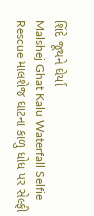શિંદે જૂથને ઘેર્યા
Malshej Ghat Kalu Waterfall Selfie Rescue માલશેજ ઘાટના કાળુ ધોધ પર સેલ્ફી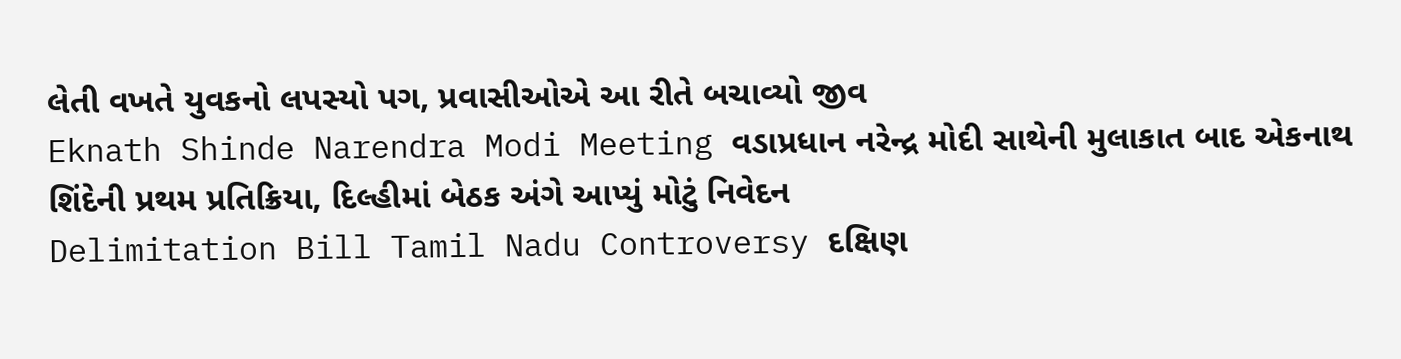લેતી વખતે યુવકનો લપસ્યો પગ, પ્રવાસીઓએ આ રીતે બચાવ્યો જીવ
Eknath Shinde Narendra Modi Meeting વડાપ્રધાન નરેન્દ્ર મોદી સાથેની મુલાકાત બાદ એકનાથ શિંદેની પ્રથમ પ્રતિક્રિયા, દિલ્હીમાં બેઠક અંગે આપ્યું મોટું નિવેદન
Delimitation Bill Tamil Nadu Controversy દક્ષિણ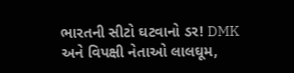ભારતની સીટો ઘટવાનો ડર! DMK અને વિપક્ષી નેતાઓ લાલઘૂમ,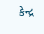કેન્દ્ર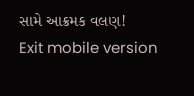સામે આક્રમક વલણ!
Exit mobile version